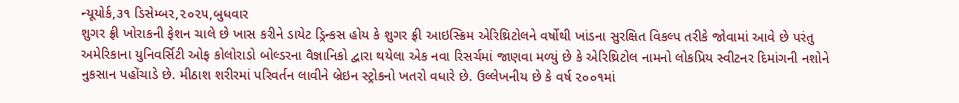ન્યૂયોર્ક,૩૧ ડિસેમ્બર,૨૦૨૫,બુધવાર
શુગર ફ્રી ખોરાકની ફેશન ચાલે છે ખાસ કરીને ડાયેટ ડ્રિન્કસ હોય કે શુગર ફ્રી આઇસ્ક્રિમ એરિથ્રિટોલને વર્ષોથી ખાંડના સુરક્ષિત વિકલ્પ તરીકે જોવામાં આવે છે પરંતુ અમેરિકાના યુનિવર્સિટી ઓફ કોલોરાડો બોલ્ડરના વૈજ્ઞાનિકો દ્વારા થયેલા એક નવા રિસર્ચમાં જાણવા મળ્યું છે કે એરિથ્રિટોલ નામનો લોકપ્રિય સ્વીટનર દિમાંગની નશોને નુકસાન પહોંચાડે છે. મીઠાશ શરીરમાં પરિવર્તન લાવીને બ્રેઇન સ્ટ્રોકનો ખતરો વધારે છે. ઉલ્લેખનીય છે કે વર્ષ ૨૦૦૧માં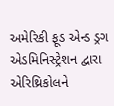અમેરિકી ફૂડ એન્ડ ડ્રગ એડમિનિસ્ટ્રેશન દ્વારા એરિથ્રિકોલને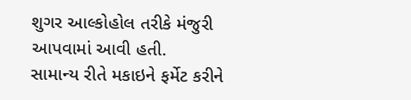શુગર આલ્કોહોલ તરીકે મંજુરી આપવામાં આવી હતી.
સામાન્ય રીતે મકાઇને ફર્મેટ કરીને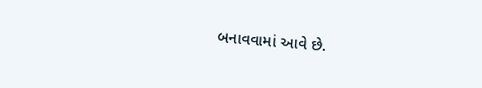બનાવવામાં આવે છે.